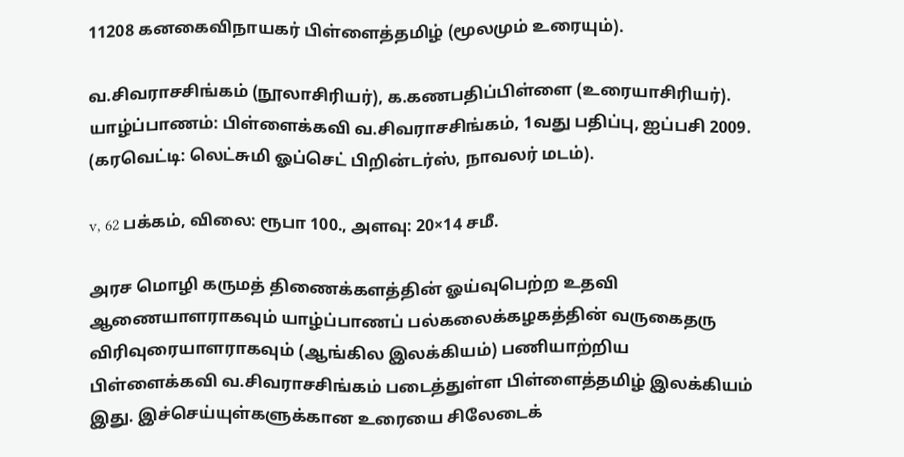11208 கனகைவிநாயகர் பிள்ளைத்தமிழ் (மூலமும் உரையும்).

வ.சிவராசசிங்கம் (நூலாசிரியர்), க.கணபதிப்பிள்ளை (உரையாசிரியர்). யாழ்ப்பாணம்: பிள்ளைக்கவி வ.சிவராசசிங்கம், 1வது பதிப்பு, ஐப்பசி 2009. (கரவெட்டி: லெட்சுமி ஓப்செட் பிறின்டர்ஸ், நாவலர் மடம்).

v, 62 பக்கம், விலை: ரூபா 100., அளவு: 20×14 சமீ.

அரச மொழி கருமத் திணைக்களத்தின் ஓய்வுபெற்ற உதவி ஆணையாளராகவும் யாழ்ப்பாணப் பல்கலைக்கழகத்தின் வருகைதரு விரிவுரையாளராகவும் (ஆங்கில இலக்கியம்) பணியாற்றிய பிள்ளைக்கவி வ.சிவராசசிங்கம் படைத்துள்ள பிள்ளைத்தமிழ் இலக்கியம் இது. இச்செய்யுள்களுக்கான உரையை சிலேடைக்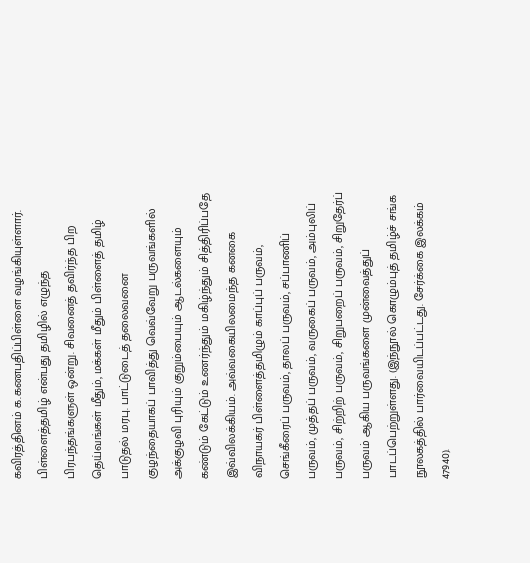கவிரத்தினம் க.கணபதிப்பிள்ளை வழங்கியுள்ளார். பிள்ளைத்தமிழ் என்பது தமிழில் எழுந்த பிரபந்தங்களுள் ஒன்று. சிவனைத் தவிர்ந்த பிற தெய்வங்கள் மீதும், மக்கள் மீதும் பிள்ளைத் தமிழ் பாடுதல் மரபு. பாட்டுடைத் தலைவனை குழந்தையாகப் பாவித்து வெவ்வேறு பருவங்களில் அக்குழவி புரியும் குறும்பையும் ஆடல்களையும் கண்டும் கேட்டும் உணர்ந்தும் மகிழ்ந்தும் சித்திரிப்பதே இவ்விலக்கியம். அவ்வகையிலமைந்த கனகை விநாயகர் பிள்ளைத்தமிழும் காப்புப் பருவம், செங்கீரைப் பருவம், தாலப் பருவம், சப்பாணிப் பருவம், முத்தப் பருவம், வருகைப் பருவம், அம்புலிப் பருவம், சிற்றிற் பருவம், சிறுபறைப் பருவம், சிறுதேர்ப் பருவம் ஆகிய பருவங்களை முன்வைத்துப் பாடப்பெற்றுள்ளது. (இந்நூல் கொழும்புத் தமிழ்ச் சங்க நூலகத்தில் பார்வையிடப்பட்டது. சேர்க்கை இலக்கம் 47940).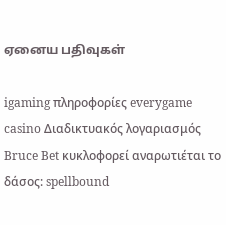ஏனைய பதிவுகள்

igaming πληροφορίες everygame casino Διαδικτυακός λογαριασμός Bruce Bet κυκλοφορεί αναρωτιέται το δάσος: spellbound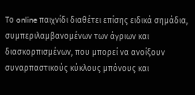Το online παιχνίδι διαθέτει επίσης ειδικά σημάδια, συμπεριλαμβανομένων των άγριων και διασκορπισμένων, που μπορεί να ανοίξουν συναρπαστικούς κύκλους μπόνους και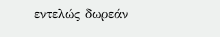εντελώς δωρεάν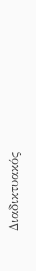Διαδικτυακός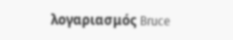λογαριασμός Bruce